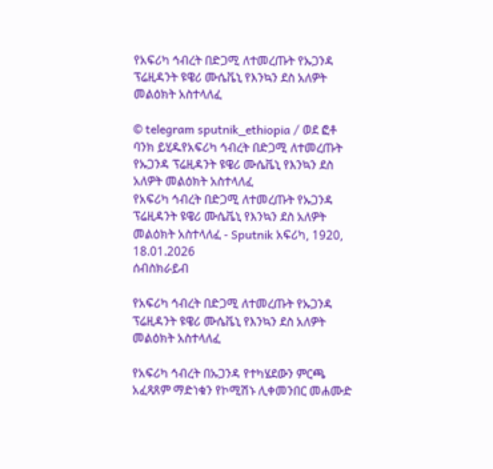የአፍሪካ ኅብረት በድጋሚ ለተመረጡት የኡጋንዳ ፕሬዚዳንት ዩዌሪ ሙሴቬኒ የእንኳን ደስ አለዎት መልዕክት አስተላለፈ

© telegram sputnik_ethiopia / ወደ ፎቶ ባንክ ይሂዱየአፍሪካ ኅብረት በድጋሚ ለተመረጡት የኡጋንዳ ፕሬዚዳንት ዩዌሪ ሙሴቬኒ የእንኳን ደስ አለዎት መልዕክት አስተላለፈ
የአፍሪካ ኅብረት በድጋሚ ለተመረጡት የኡጋንዳ ፕሬዚዳንት ዩዌሪ ሙሴቬኒ የእንኳን ደስ አለዎት መልዕክት አስተላለፈ - Sputnik አፍሪካ, 1920, 18.01.2026
ሰብስክራይብ

የአፍሪካ ኅብረት በድጋሚ ለተመረጡት የኡጋንዳ ፕሬዚዳንት ዩዌሪ ሙሴቬኒ የእንኳን ደስ አለዎት መልዕክት አስተላለፈ

የአፍሪካ ኅብረት በኡጋንዳ የተካሄደውን ምርጫ አፈጻጸም ማድነቁን የኮሚሽኑ ሊቀመንበር መሐሙድ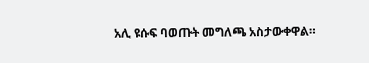አሊ ዩሱፍ ባወጡት መግለጫ አስታውቀዋል።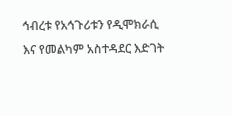ኅብረቱ የአኅጉሪቱን የዲሞክራሲ እና የመልካም አስተዳደር እድገት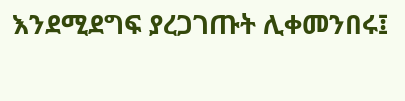እንደሚደግፍ ያረጋገጡት ሊቀመንበሩ፤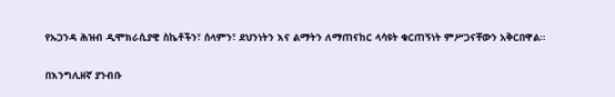የኡጋንዳ ሕዝብ ዲሞክራሲያዊ ስኬቶችን፣ ሰላምን፣ ደህንነትን እና ልማትን ለማጠናከር ላሳዩት ቁርጠኝነት ምሥጋናቸውን አቅርበዋል።

በእንግሊዘኛ ያንብቡ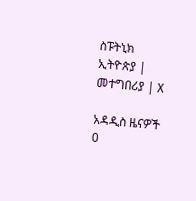ስፑትኒክ ኢትዮጵያ | መተግበሪያ | X

አዳዲስ ዜናዎች
0